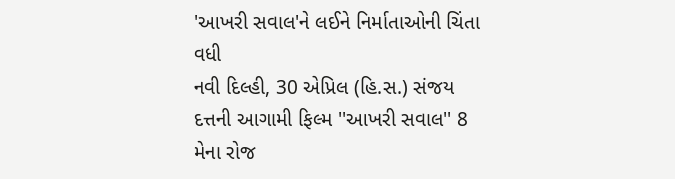'આખરી સવાલ'ને લઈને નિર્માતાઓની ચિંતા વધી
નવી દિલ્હી, 30 એપ્રિલ (હિ.સ.) સંજય દત્તની આગામી ફિલ્મ ''આખરી સવાલ'' 8 મેના રોજ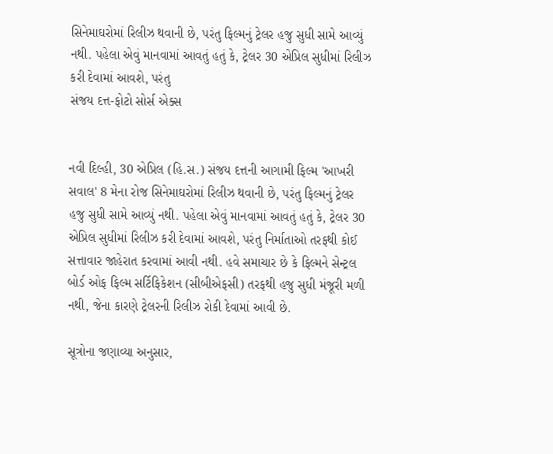સિનેમાઘરોમાં રિલીઝ થવાની છે, પરંતુ ફિલ્મનું ટ્રેલર હજુ સુધી સામે આવ્યું નથી. પહેલા એવું માનવામાં આવતું હતું કે, ટ્રેલર 30 એપ્રિલ સુધીમાં રિલીઝ કરી દેવામાં આવશે, પરંતુ
સંજય દત્ત-ફોટો સોર્સ એક્સ


નવી દિલ્હી, 30 એપ્રિલ (હિ.સ.) સંજય દત્તની આગામી ફિલ્મ 'આખરી સવાલ' 8 મેના રોજ સિનેમાઘરોમાં રિલીઝ થવાની છે, પરંતુ ફિલ્મનું ટ્રેલર હજુ સુધી સામે આવ્યું નથી. પહેલા એવું માનવામાં આવતું હતું કે, ટ્રેલર 30 એપ્રિલ સુધીમાં રિલીઝ કરી દેવામાં આવશે, પરંતુ નિર્માતાઓ તરફથી કોઈ સત્તાવાર જાહેરાત કરવામાં આવી નથી. હવે સમાચાર છે કે ફિલ્મને સેન્ટ્રલ બોર્ડ ઓફ ફિલ્મ સર્ટિફિકેશન (સીબીએફસી) તરફથી હજુ સુધી મંજૂરી મળી નથી, જેના કારણે ટ્રેલરની રિલીઝ રોકી દેવામાં આવી છે.

સૂત્રોના જણાવ્યા અનુસાર,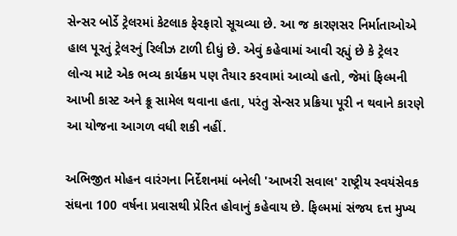સેન્સર બોર્ડે ટ્રેલરમાં કેટલાક ફેરફારો સૂચવ્યા છે. આ જ કારણસર નિર્માતાઓએ હાલ પૂરતું ટ્રેલરનું રિલીઝ ટાળી દીધું છે. એવું કહેવામાં આવી રહ્યું છે કે ટ્રેલર લોન્ચ માટે એક ભવ્ય કાર્યક્રમ પણ તૈયાર કરવામાં આવ્યો હતો, જેમાં ફિલ્મની આખી કાસ્ટ અને ક્રૂ સામેલ થવાના હતા, પરંતુ સેન્સર પ્રક્રિયા પૂરી ન થવાને કારણે આ યોજના આગળ વધી શકી નહીં.

અભિજીત મોહન વારંગના નિર્દેશનમાં બનેલી 'આખરી સવાલ' રાષ્ટ્રીય સ્વયંસેવક સંઘના 100 વર્ષના પ્રવાસથી પ્રેરિત હોવાનું કહેવાય છે. ફિલ્મમાં સંજય દત્ત મુખ્ય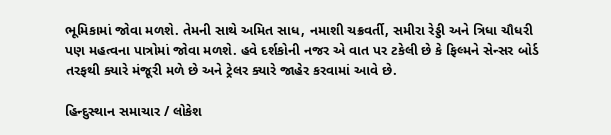ભૂમિકામાં જોવા મળશે. તેમની સાથે અમિત સાધ, નમાશી ચક્રવર્તી, સમીરા રેડ્ડી અને ત્રિધા ચૌધરી પણ મહત્વના પાત્રોમાં જોવા મળશે. હવે દર્શકોની નજર એ વાત પર ટકેલી છે કે ફિલ્મને સેન્સર બોર્ડ તરફથી ક્યારે મંજૂરી મળે છે અને ટ્રેલર ક્યારે જાહેર કરવામાં આવે છે.

હિન્દુસ્થાન સમાચાર / લોકેશ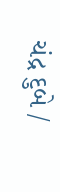ચંદ્ર દુબે /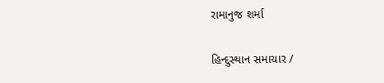રામાનુજ શર્મા

હિન્દુસ્થાન સમાચાર /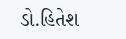ડો.હિતેશ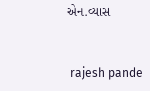એન.વ્યાસ


 rajesh pande